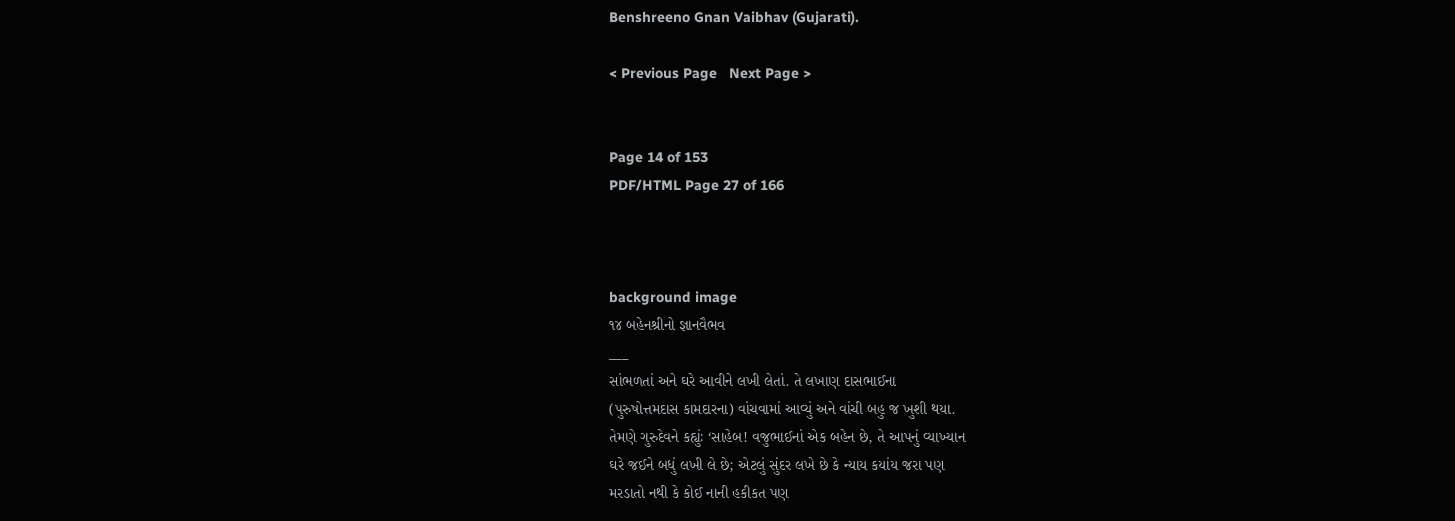Benshreeno Gnan Vaibhav (Gujarati).

< Previous Page   Next Page >


Page 14 of 153
PDF/HTML Page 27 of 166



background image
૧૪ બહેનશ્રીનો જ્ઞાનવૈભવ
___
સાંભળતાં અને ઘરે આવીને લખી લેતાં. તે લખાણ દાસભાઈના
(પુરુષોત્તમદાસ કામદારના) વાંચવામાં આવ્યું અને વાંચી બહુ જ ખુશી થયા.
તેમણે ગુરુદેવને કહ્યુંઃ ‘સાહેબ! વજુભાઈનાં એક બહેન છે, તે આપનું વ્યાખ્યાન
ઘરે જઈને બધું લખી લે છે; એટલું સુંદર લખે છે કે ન્યાય કયાંય જરા પણ
મરડાતો નથી કે કોઈ નાની હકીકત પણ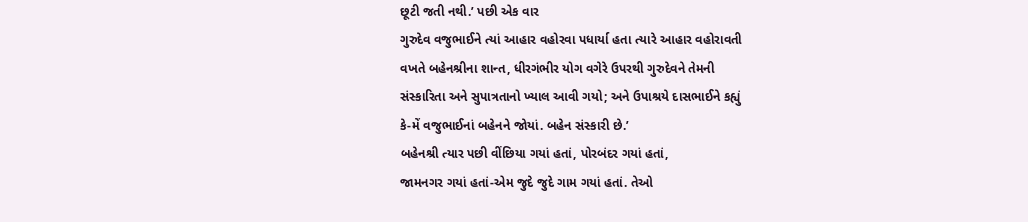છૂટી જતી નથી.’ પછી એક વાર
ગુરુદેવ વજુભાઈને ત્યાં આહાર વહોરવા પધાર્યા હતા ત્યારે આહાર વહોરાવતી
વખતે બહેનશ્રીના શાન્ત, ધીરગંભીર યોગ વગેરે ઉપરથી ગુરુદેવને તેમની
સંસ્કારિતા અને સુપાત્રતાનો ખ્યાલ આવી ગયો; અને ઉપાશ્રયે દાસભાઈને કહ્યું
કે-મેં વજુભાઈનાં બહેનને જોયાં. બહેન સંસ્કારી છે.’
બહેનશ્રી ત્યાર પછી વીંછિયા ગયાં હતાં, પોરબંદર ગયાં હતાં,
જામનગર ગયાં હતાં-એમ જુદે જુદે ગામ ગયાં હતાં. તેઓ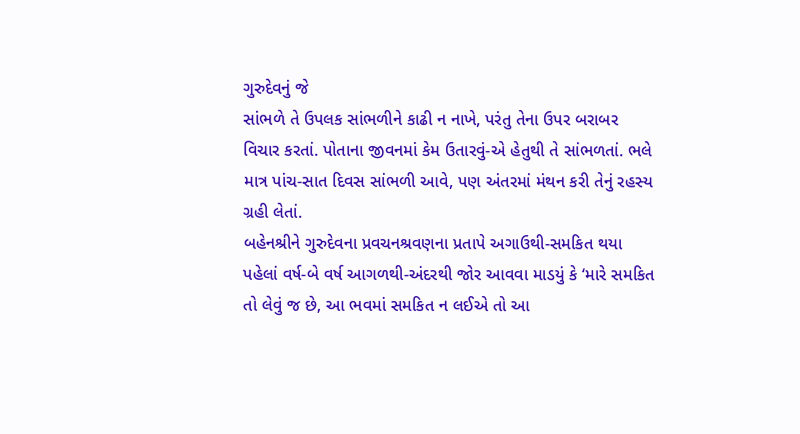ગુરુદેવનું જે
સાંભળે તે ઉપલક સાંભળીને કાઢી ન નાખે, પરંતુ તેના ઉપર બરાબર
વિચાર કરતાં. પોતાના જીવનમાં કેમ ઉતારવું-એ હેતુથી તે સાંભળતાં. ભલે
માત્ર પાંચ-સાત દિવસ સાંભળી આવે, પણ અંતરમાં મંથન કરી તેનું રહસ્ય
ગ્રહી લેતાં.
બહેનશ્રીને ગુરુદેવના પ્રવચનશ્રવણના પ્રતાપે અગાઉથી-સમકિત થયા
પહેલાં વર્ષ-બે વર્ષ આગળથી-અંદરથી જોર આવવા માડયું કે ‘મારે સમકિત
તો લેવું જ છે, આ ભવમાં સમકિત ન લઈએ તો આ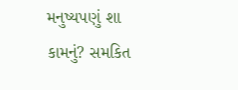મનુષ્યપણું શા
કામનું? સમકિત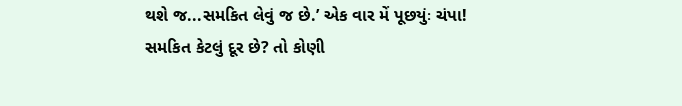થશે જ...સમકિત લેવું જ છે.’ એક વાર મેં પૂછયુંઃ ચંપા!
સમકિત કેટલું દૂર છે? તો કોણી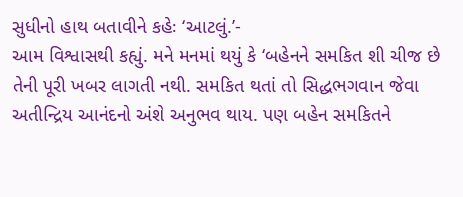સુધીનો હાથ બતાવીને કહેઃ ‘આટલું.’-
આમ વિશ્વાસથી કહ્યું. મને મનમાં થયું કે ‘બહેનને સમકિત શી ચીજ છે
તેની પૂરી ખબર લાગતી નથી. સમકિત થતાં તો સિદ્ધભગવાન જેવા
અતીન્દ્રિય આનંદનો અંશે અનુભવ થાય. પણ બહેન સમકિતને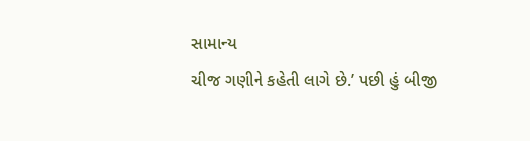સામાન્ય
ચીજ ગણીને કહેતી લાગે છે.’ પછી હું બીજી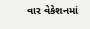વાર વેકેશનમાં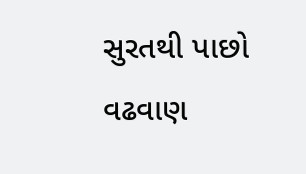સુરતથી પાછો
વઢવાણ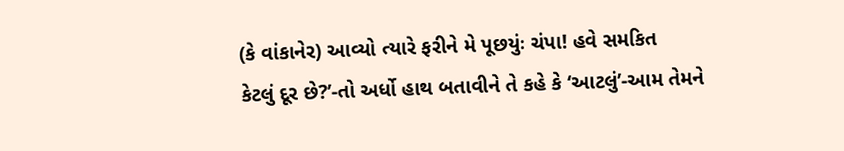(કે વાંકાનેર) આવ્યો ત્યારે ફરીને મે પૂછયુંઃ ચંપા! હવે સમકિત
કેટલું દૂર છે?’-તો અર્ધો હાથ બતાવીને તે કહે કે ‘આટલું’-આમ તેમને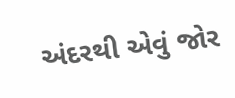અંદરથી એવું જોર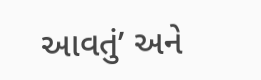આવતું’ અને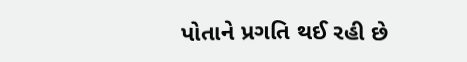પોતાને પ્રગતિ થઈ રહી છે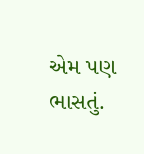એમ પણ
ભાસતું.